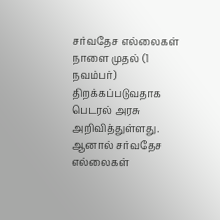சர்வதேச எல்லைகள் நாளை முதல் (1 நவம்பர்) திறக்கப்படுவதாக பெடரல் அரசு அறிவித்துள்ளது. ஆனால் சர்வதேச எல்லைகள்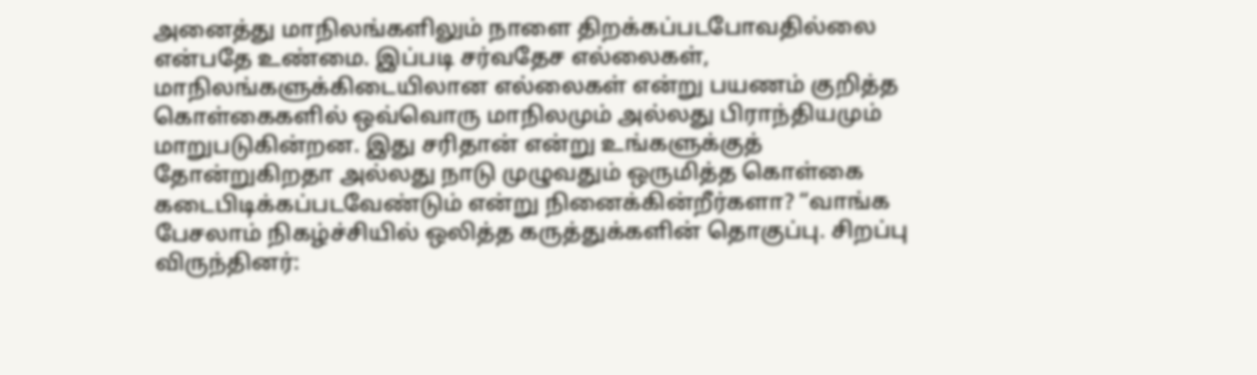அனைத்து மாநிலங்களிலும் நாளை திறக்கப்படபோவதில்லை என்பதே உண்மை. இப்படி சர்வதேச எல்லைகள், மாநிலங்களுக்கிடையிலான எல்லைகள் என்று பயணம் குறித்த கொள்கைகளில் ஒவ்வொரு மாநிலமும் அல்லது பிராந்தியமும் மாறுபடுகின்றன. இது சரிதான் என்று உங்களுக்குத் தோன்றுகிறதா அல்லது நாடு முழுவதும் ஒருமித்த கொள்கை கடைபிடிக்கப்படவேண்டும் என்று நினைக்கின்றீர்களா? “வாங்க பேசலாம் நிகழ்ச்சியில் ஒலித்த கருத்துக்களின் தொகுப்பு. சிறப்பு விருந்தினர்: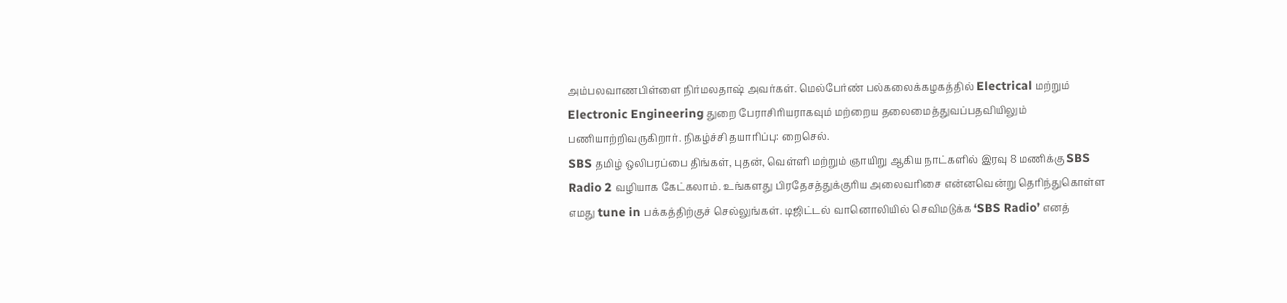அம்பலவாணபிள்ளை நிர்மலதாஷ் அவர்கள். மெல்பேர்ண் பல்கலைக்கழகத்தில் Electrical மற்றும் Electronic Engineering துறை பேராசிரியராகவும் மற்றைய தலைமைத்துவப்பதவியிலும் பணியாற்றிவருகிறார். நிகழ்ச்சி தயாரிப்பு: றைசெல்.
SBS தமிழ் ஒலிபரப்பை திங்கள், புதன், வெள்ளி மற்றும் ஞாயிறு ஆகிய நாட்களில் இரவு 8 மணிக்கு SBS Radio 2 வழியாக கேட்கலாம். உங்களது பிரதேசத்துக்குரிய அலைவரிசை என்னவென்று தெரிந்துகொள்ள எமது tune in பக்கத்திற்குச் செல்லுங்கள். டிஜிட்டல் வானொலியில் செவிமடுக்க ‘SBS Radio’ எனத்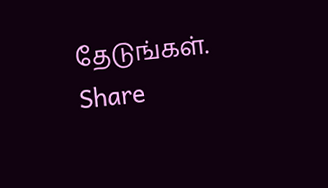தேடுங்கள்.
Share